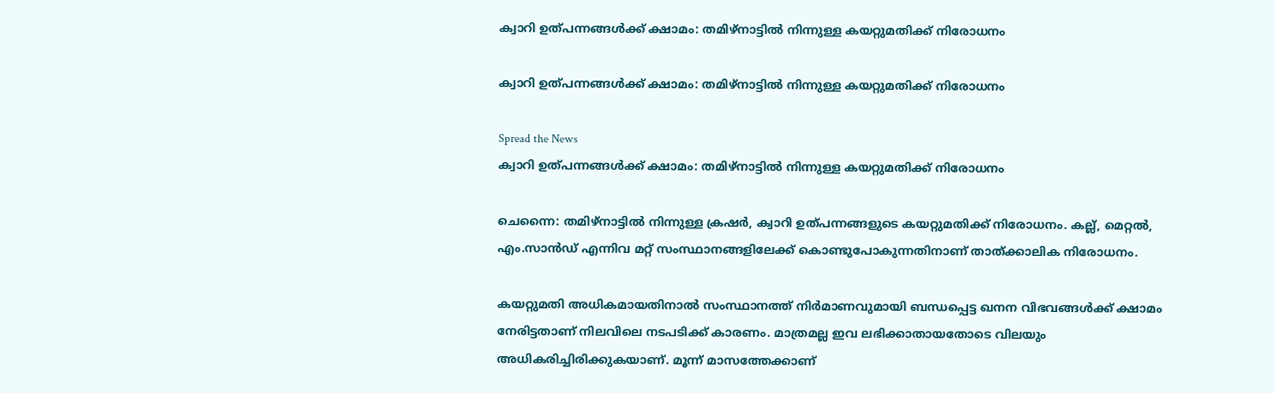ക്വാറി ഉത്‌പന്നങ്ങള്‍ക്ക് ക്ഷാമം: തമിഴ്‌നാട്ടില്‍ നിന്നുള്ള കയറ്റുമതിക്ക് നിരോധനം

ക്വാറി ഉത്‌പന്നങ്ങള്‍ക്ക് ക്ഷാമം: തമിഴ്‌നാട്ടില്‍ നിന്നുള്ള കയറ്റുമതിക്ക് നിരോധനം

Spread the News
ക്വാറി ഉത്‌പന്നങ്ങള്‍ക്ക് ക്ഷാമം: തമിഴ്‌നാട്ടില്‍ നിന്നുള്ള കയറ്റുമതിക്ക് നിരോധനം

ചെന്നൈ: തമിഴ്‌നാട്ടില്‍ നിന്നുള്ള ക്രഷര്‍, ക്വാറി ഉത്‌പന്നങ്ങളുടെ കയറ്റുമതിക്ക് നിരോധനം. കല്ല്, മെറ്റല്‍, എം.സാന്‍ഡ് എന്നിവ മറ്റ് സംസ്ഥാനങ്ങളിലേക്ക് കൊണ്ടുപോകുന്നതിനാണ് താത്‌ക്കാലിക നിരോധനം.

കയറ്റുമതി അധികമായതിനാല്‍ സംസ്ഥാനത്ത് നിര്‍മാണവുമായി ബന്ധപ്പെട്ട ഖനന വിഭവങ്ങള്‍ക്ക് ക്ഷാമം നേരിട്ടതാണ് നിലവിലെ നടപടിക്ക് കാരണം. മാത്രമല്ല ഇവ ലഭിക്കാതായതോടെ വിലയും അധികരിച്ചിരിക്കുകയാണ്. മൂന്ന് മാസത്തേക്കാണ്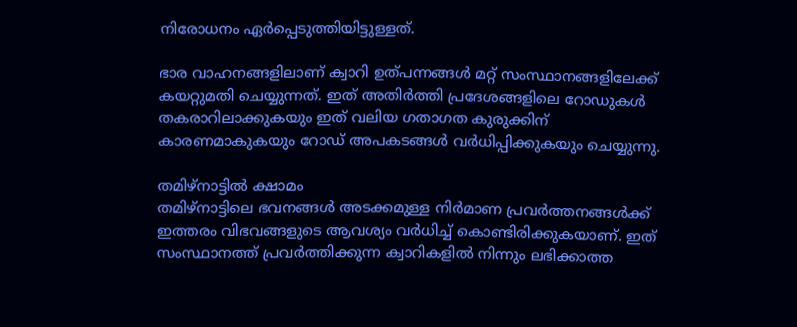നിരോധനം ഏര്‍പ്പെടുത്തിയിട്ടുള്ളത്.

ഭാര വാഹനങ്ങളിലാണ് ക്വാറി ഉത്‌പന്നങ്ങള്‍ മറ്റ് സംസ്ഥാനങ്ങളിലേക്ക് കയറ്റുമതി ചെയ്യുന്നത്. ഇത് അതിര്‍ത്തി പ്രദേശങ്ങളിലെ റോഡുകള്‍ തകരാറിലാക്കുകയും ഇത് വലിയ ഗതാഗത കുരുക്കിന് കാരണമാകുകയും റോഡ് അപകടങ്ങള്‍ വര്‍ധിപ്പിക്കുകയും ചെയ്യുന്നു.

തമിഴ്‌നാട്ടില്‍ ക്ഷാമം
തമിഴ്‌നാട്ടിലെ ഭവനങ്ങള്‍ അടക്കമുള്ള നിര്‍മാണ പ്രവര്‍ത്തനങ്ങള്‍ക്ക് ഇത്തരം വിഭവങ്ങളുടെ ആവശ്യം വര്‍ധിച്ച് കൊണ്ടിരിക്കുകയാണ്. ഇത് സംസ്ഥാനത്ത് പ്രവര്‍ത്തിക്കുന്ന ക്വാറികളില്‍ നിന്നും ലഭിക്കാത്ത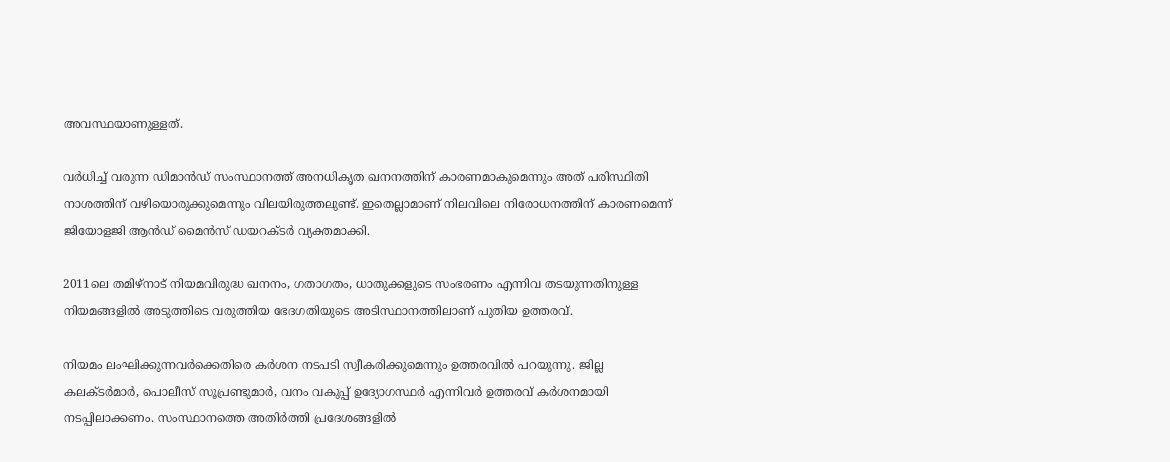അവസ്ഥയാണുള്ളത്.

വര്‍ധിച്ച് വരുന്ന ഡിമാന്‍ഡ് സംസ്ഥാനത്ത് അനധികൃത ഖനനത്തിന് കാരണമാകുമെന്നും അത് പരിസ്ഥിതി നാശത്തിന് വഴിയൊരുക്കുമെന്നും വിലയിരുത്തലുണ്ട്. ഇതെല്ലാമാണ് നിലവിലെ നിരോധനത്തിന് കാരണമെന്ന് ജിയോളജി ആൻഡ് മൈൻസ് ഡയറക്‌ടർ വ്യക്തമാക്കി.

2011ലെ തമിഴ്‌നാട് നിയമവിരുദ്ധ ഖനനം, ഗതാഗതം, ധാതുക്കളുടെ സംഭരണം എന്നിവ തടയുന്നതിനുള്ള നിയമങ്ങളിൽ അടുത്തിടെ വരുത്തിയ ഭേദഗതിയുടെ അടിസ്ഥാനത്തിലാണ് പുതിയ ഉത്തരവ്.

നിയമം ലംഘിക്കുന്നവര്‍ക്കെതിരെ കര്‍ശന നടപടി സ്വീകരിക്കുമെന്നും ഉത്തരവില്‍ പറയുന്നു. ജില്ല കലക്‌ടര്‍മാര്‍, പൊലീസ് സൂപ്രണ്ടുമാര്‍, വനം വകുപ്പ് ഉദ്യോഗസ്ഥര്‍ എന്നിവര്‍ ഉത്തരവ് കർശനമായി നടപ്പിലാക്കണം. സംസ്ഥാനത്തെ അതിര്‍ത്തി പ്രദേശങ്ങളില്‍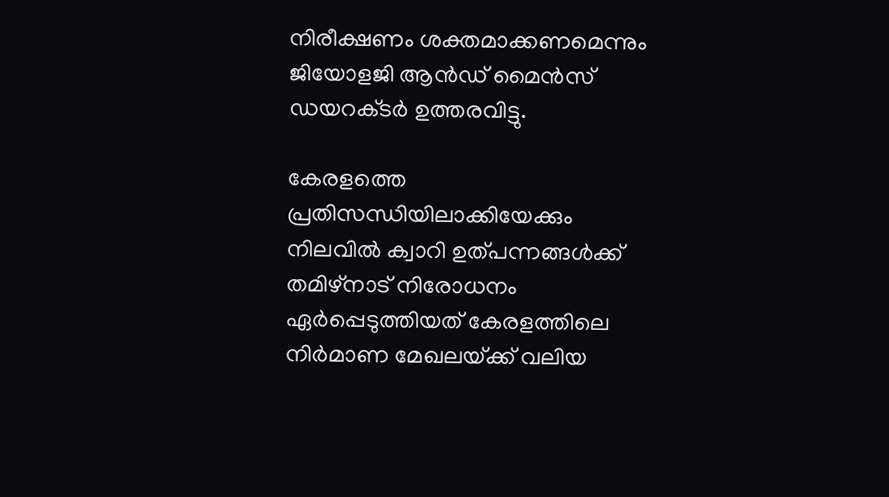നിരീക്ഷണം ശക്തമാക്കണമെന്നും ജിയോളജി ആന്‍ഡ് മൈന്‍സ് ഡയറക്‌ടര്‍ ഉത്തരവിട്ടു.

കേരളത്തെ പ്രതിസന്ധിയിലാക്കിയേക്കും
നിലവില്‍ ക്വാറി ഉത്‌പന്നങ്ങള്‍ക്ക് തമിഴ്‌നാട് നിരോധനം ഏര്‍പ്പെടുത്തിയത് കേരളത്തിലെ നിര്‍മാണ മേഖലയ്‌ക്ക് വലിയ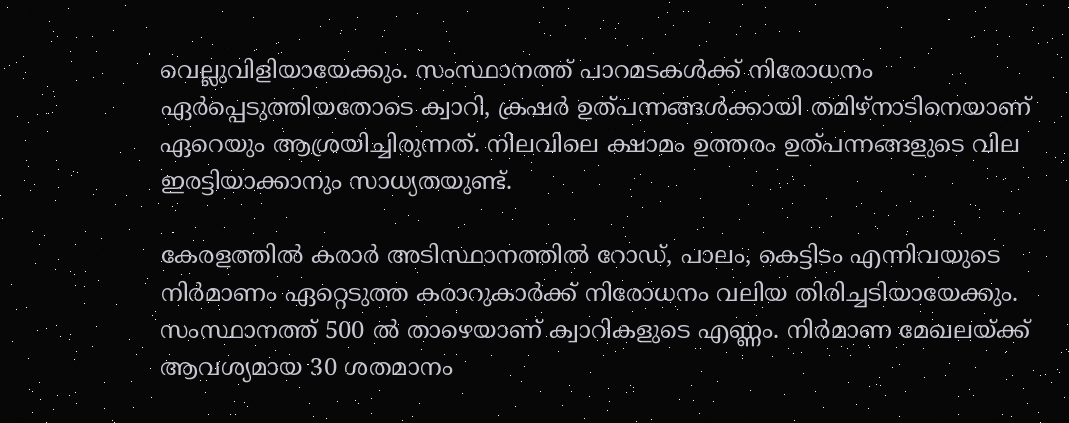വെല്ലുവിളിയായേക്കും. സംസ്ഥാനത്ത് പാറമടകള്‍ക്ക് നിരോധനം ഏര്‍പ്പെടുത്തിയതോടെ ക്വാറി, ക്രഷര്‍ ഉത്‌പന്നങ്ങള്‍ക്കായി തമിഴ്‌നാടിനെയാണ് ഏറെയും ആശ്രയിച്ചിരുന്നത്. നിലവിലെ ക്ഷാമം ഉത്തരം ഉത്‌പന്നങ്ങളുടെ വില ഇരട്ടിയാക്കാനും സാധ്യതയുണ്ട്.

കേരളത്തില്‍ കരാര്‍ അടിസ്ഥാനത്തില്‍ റോഡ്, പാലം, കെട്ടിടം എന്നിവയുടെ നിര്‍മാണം ഏറ്റെടുത്ത കരാറുകാര്‍ക്ക് നിരോധനം വലിയ തിരിച്ചടിയായേക്കും. സംസ്ഥാനത്ത് 500 ല്‍ താഴെയാണ് ക്വാറികളുടെ എണ്ണം. നിര്‍മാണ മേഖലയ്‌ക്ക് ആവശ്യമായ 30 ശതമാനം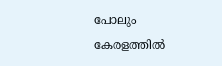പോലും കേരളത്തില്‍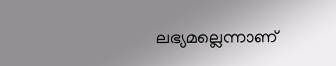ലഭ്യമല്ലെന്നാണ്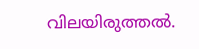വിലയിരുത്തല്‍.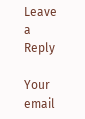Leave a Reply

Your email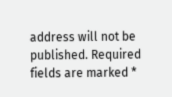address will not be published. Required fields are marked *